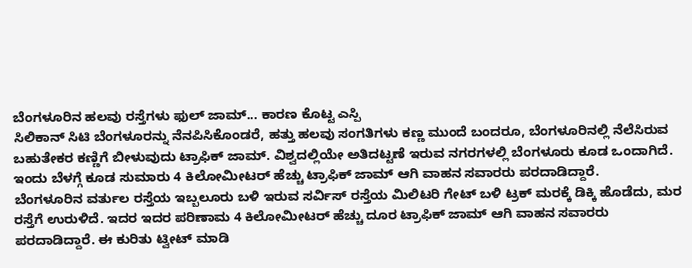ಬೆಂಗಳೂರಿನ ಹಲವು ರಸ್ತೆಗಳು ಫುಲ್ ಜಾಮ್... ಕಾರಣ ಕೊಟ್ಟ ಎಸ್ಪಿ
ಸಿಲಿಕಾನ್ ಸಿಟಿ ಬೆಂಗಳೂರನ್ನು ನೆನಪಿಸಿಕೊಂಡರೆ, ಹತ್ತು ಹಲವು ಸಂಗತಿಗಳು ಕಣ್ಣ ಮುಂದೆ ಬಂದರೂ, ಬೆಂಗಳೂರಿನಲ್ಲಿ ನೆಲೆಸಿರುವ ಬಹುತೇಕರ ಕಣ್ಣಿಗೆ ಬೀಳುವುದು ಟ್ರಾಫಿಕ್ ಜಾಮ್. ವಿಶ್ವದಲ್ಲಿಯೇ ಅತಿದಟ್ಟಣೆ ಇರುವ ನಗರಗಳಲ್ಲಿ ಬೆಂಗಳೂರು ಕೂಡ ಒಂದಾಗಿದೆ. ಇಂದು ಬೆಳಗ್ಗೆ ಕೂಡ ಸುಮಾರು 4 ಕಿಲೋಮೀಟರ್ ಹೆಚ್ಚು ಟ್ರಾಫಿಕ್ ಜಾಮ್ ಆಗಿ ವಾಹನ ಸವಾರರು ಪರದಾಡಿದ್ದಾರೆ.
ಬೆಂಗಳೂರಿನ ವರ್ತುಲ ರಸ್ತೆಯ ಇಬ್ಬಲೂರು ಬಳಿ ಇರುವ ಸರ್ವಿಸ್ ರಸ್ತೆಯ ಮಿಲಿಟರಿ ಗೇಟ್ ಬಳಿ ಟ್ರಕ್ ಮರಕ್ಕೆ ಡಿಕ್ಕಿ ಹೊಡೆದು, ಮರ ರಸ್ತೆಗೆ ಉರುಳಿದೆ. ಇದರ ಇದರ ಪರಿಣಾಮ 4 ಕಿಲೋಮೀಟರ್ ಹೆಚ್ಚು ದೂರ ಟ್ರಾಫಿಕ್ ಜಾಮ್ ಆಗಿ ವಾಹನ ಸವಾರರು ಪರದಾಡಿದ್ದಾರೆ. ಈ ಕುರಿತು ಟ್ವೀಟ್ ಮಾಡಿ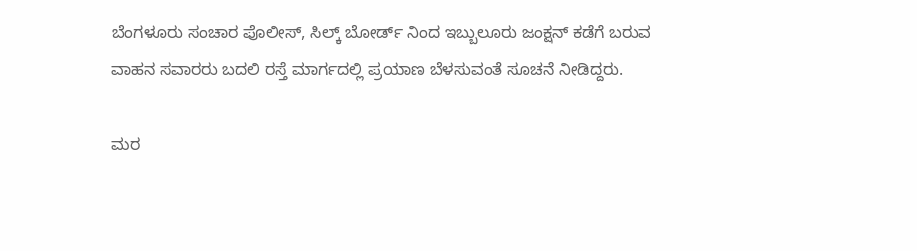ಬೆಂಗಳೂರು ಸಂಚಾರ ಪೊಲೀಸ್, ಸಿಲ್ಕ್ ಬೋರ್ಡ್ ನಿಂದ ಇಬ್ಬುಲೂರು ಜಂಕ್ಷನ್ ಕಡೆಗೆ ಬರುವ ವಾಹನ ಸವಾರರು ಬದಲಿ ರಸ್ತೆ ಮಾರ್ಗದಲ್ಲಿ ಪ್ರಯಾಣ ಬೆಳಸುವಂತೆ ಸೂಚನೆ ನೀಡಿದ್ದರು.

ಮರ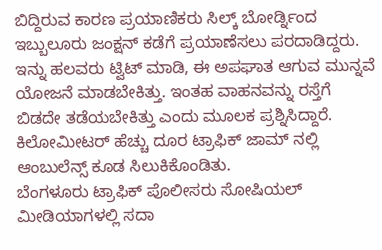ಬಿದ್ದಿರುವ ಕಾರಣ ಪ್ರಯಾಣಿಕರು ಸಿಲ್ಕ್ ಬೋರ್ಡ್ನಿಂದ ಇಬ್ಬುಲೂರು ಜಂಕ್ಷನ್ ಕಡೆಗೆ ಪ್ರಯಾಣೆಸಲು ಪರದಾಡಿದ್ದರು. ಇನ್ನು ಹಲವರು ಟ್ವಿಟ್ ಮಾಡಿ, ಈ ಅಪಘಾತ ಆಗುವ ಮುನ್ನವೆ ಯೋಜನೆ ಮಾಡಬೇಕಿತ್ತು. ಇಂತಹ ವಾಹನವನ್ನು ರಸ್ತೆಗೆ ಬಿಡದೇ ತಡೆಯಬೇಕಿತ್ತು ಎಂದು ಮೂಲಕ ಪ್ರಶ್ನಿಸಿದ್ದಾರೆ. ಕಿಲೋಮೀಟರ್ ಹೆಚ್ಚು ದೂರ ಟ್ರಾಫಿಕ್ ಜಾಮ್ ನಲ್ಲಿ ಆಂಬುಲೆನ್ಸ್ ಕೂಡ ಸಿಲುಕಿಕೊಂಡಿತು.
ಬೆಂಗಳೂರು ಟ್ರಾಫಿಕ್ ಪೊಲೀಸರು ಸೋಷಿಯಲ್ ಮೀಡಿಯಾಗಳಲ್ಲಿ ಸದಾ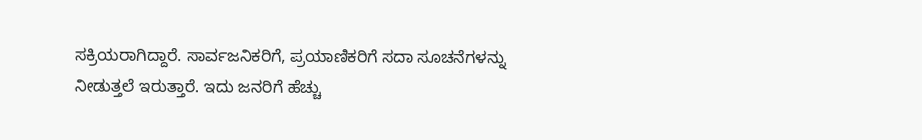ಸಕ್ರಿಯರಾಗಿದ್ದಾರೆ. ಸಾರ್ವಜನಿಕರಿಗೆ, ಪ್ರಯಾಣಿಕರಿಗೆ ಸದಾ ಸೂಚನೆಗಳನ್ನು ನೀಡುತ್ತಲೆ ಇರುತ್ತಾರೆ. ಇದು ಜನರಿಗೆ ಹೆಚ್ಚು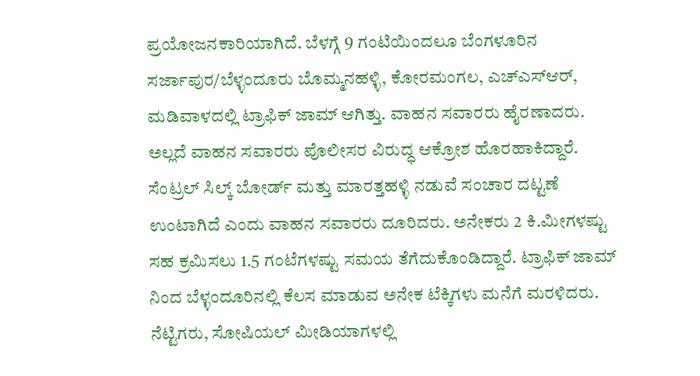ಪ್ರಯೋಜನಕಾರಿಯಾಗಿದೆ. ಬೆಳಗ್ಗೆ 9 ಗಂಟಿಯಿಂದಲೂ ಬೆಂಗಳೂರಿನ ಸರ್ಜಾಪುರ/ಬೆಳ್ಳಂದೂರು ಬೊಮ್ಮನಹಳ್ಳಿ, ಕೋರಮಂಗಲ, ಎಚ್ಎಸ್ಆರ್, ಮಡಿವಾಳದಲ್ಲಿ ಟ್ರಾಫಿಕ್ ಜಾಮ್ ಆಗಿತ್ತು. ವಾಹನ ಸವಾರರು ಹೈರಣಾದರು. ಅಲ್ಲದೆ ವಾಹನ ಸವಾರರು ಪೊಲೀಸರ ವಿರುದ್ಧ ಆಕ್ರೋಶ ಹೊರಹಾಕಿದ್ದಾರೆ.
ಸೆಂಟ್ರಲ್ ಸಿಲ್ಕ್ ಬೋರ್ಡ್ ಮತ್ತು ಮಾರತ್ತಹಳ್ಳಿ ನಡುವೆ ಸಂಚಾರ ದಟ್ಟಣೆ ಉಂಟಾಗಿದೆ ಎಂದು ವಾಹನ ಸವಾರರು ದೂರಿದರು. ಅನೇಕರು 2 ಕಿ.ಮೀಗಳಷ್ಟು ಸಹ ಕ್ರಮಿಸಲು 1.5 ಗಂಟೆಗಳಷ್ಟು ಸಮಯ ತೆಗೆದುಕೊಂಡಿದ್ದಾರೆ. ಟ್ರಾಫಿಕ್ ಜಾಮ್ ನಿಂದ ಬೆಳ್ಳಂದೂರಿನಲ್ಲಿ ಕೆಲಸ ಮಾಡುವ ಅನೇಕ ಟೆಕ್ಕಿಗಳು ಮನೆಗೆ ಮರಳಿದರು. ನೆಟ್ಟಿಗರು, ಸೋಷಿಯಲ್ ಮೀಡಿಯಾಗಳಲ್ಲಿ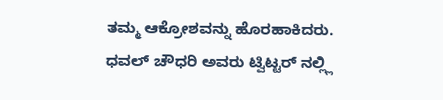ತಮ್ಮ ಆಕ್ರೋಶವನ್ನು ಹೊರಹಾಕಿದರು.
ಧವಲ್ ಚೌಧರಿ ಅವರು ಟ್ವಿಟ್ಟರ್ ನಲ್ಲ್ಲಿ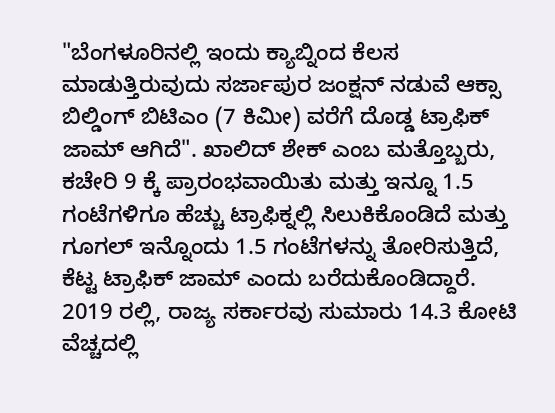"ಬೆಂಗಳೂರಿನಲ್ಲಿ ಇಂದು ಕ್ಯಾಬ್ನಿಂದ ಕೆಲಸ ಮಾಡುತ್ತಿರುವುದು ಸರ್ಜಾಪುರ ಜಂಕ್ಷನ್ ನಡುವೆ ಆಕ್ಸಾ ಬಿಲ್ಡಿಂಗ್ ಬಿಟಿಎಂ (7 ಕಿಮೀ) ವರೆಗೆ ದೊಡ್ಡ ಟ್ರಾಫಿಕ್ ಜಾಮ್ ಆಗಿದೆ". ಖಾಲಿದ್ ಶೇಕ್ ಎಂಬ ಮತ್ತೊಬ್ಬರು, ಕಚೇರಿ 9 ಕ್ಕೆ ಪ್ರಾರಂಭವಾಯಿತು ಮತ್ತು ಇನ್ನೂ 1.5 ಗಂಟೆಗಳಿಗೂ ಹೆಚ್ಚು ಟ್ರಾಫಿಕ್ನಲ್ಲಿ ಸಿಲುಕಿಕೊಂಡಿದೆ ಮತ್ತು ಗೂಗಲ್ ಇನ್ನೊಂದು 1.5 ಗಂಟೆಗಳನ್ನು ತೋರಿಸುತ್ತಿದೆ, ಕೆಟ್ಟ ಟ್ರಾಫಿಕ್ ಜಾಮ್ ಎಂದು ಬರೆದುಕೊಂಡಿದ್ದಾರೆ.
2019 ರಲ್ಲಿ, ರಾಜ್ಯ ಸರ್ಕಾರವು ಸುಮಾರು 14.3 ಕೋಟಿ ವೆಚ್ಚದಲ್ಲಿ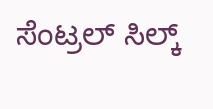ಸೆಂಟ್ರಲ್ ಸಿಲ್ಕ್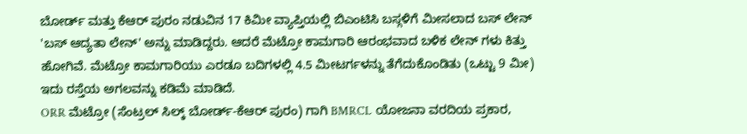ಬೋರ್ಡ್ ಮತ್ತು ಕೆಆರ್ ಪುರಂ ನಡುವಿನ 17 ಕಿಮೀ ವ್ಯಾಪ್ತಿಯಲ್ಲಿ ಬಿಎಂಟಿಸಿ ಬಸ್ಗಳಿಗೆ ಮೀಸಲಾದ ಬಸ್ ಲೇನ್ 'ಬಸ್ ಆದ್ಯತಾ ಲೇನ್' ಅನ್ನು ಮಾಡಿದ್ದರು. ಆದರೆ ಮೆಟ್ರೋ ಕಾಮಗಾರಿ ಆರಂಭವಾದ ಬಳಿಕ ಲೇನ್ ಗಳು ಕಿತ್ತು ಹೋಗಿವೆ. ಮೆಟ್ರೋ ಕಾಮಗಾರಿಯು ಎರಡೂ ಬದಿಗಳಲ್ಲಿ 4.5 ಮೀಟರ್ಗಳನ್ನು ತೆಗೆದುಕೊಂಡಿತು (ಒಟ್ಟು 9 ಮೀ) ಇದು ರಸ್ತೆಯ ಅಗಲವನ್ನು ಕಡಿಮೆ ಮಾಡಿದೆ.
ORR ಮೆಟ್ರೋ (ಸೆಂಟ್ರಲ್ ಸಿಲ್ಕ್ ಬೋರ್ಡ್-ಕೆಆರ್ ಪುರಂ) ಗಾಗಿ BMRCL ಯೋಜನಾ ವರದಿಯ ಪ್ರಕಾರ,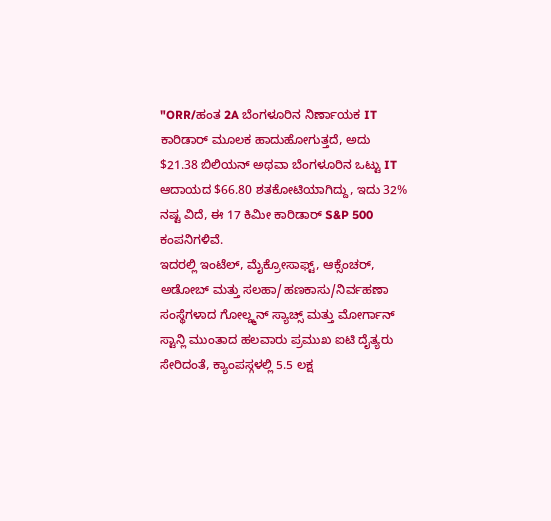"ORR/ಹಂತ 2A ಬೆಂಗಳೂರಿನ ನಿರ್ಣಾಯಕ IT ಕಾರಿಡಾರ್ ಮೂಲಕ ಹಾದುಹೋಗುತ್ತದೆ, ಅದು $21.38 ಬಿಲಿಯನ್ ಅಥವಾ ಬೆಂಗಳೂರಿನ ಒಟ್ಟು IT ಆದಾಯದ $66.80 ಶತಕೋಟಿಯಾಗಿದ್ದು, ಇದು 32% ನಷ್ಟ ವಿದೆ, ಈ 17 ಕಿಮೀ ಕಾರಿಡಾರ್ S&P 500 ಕಂಪನಿಗಳಿವೆ.
ಇದರಲ್ಲಿ ಇಂಟೆಲ್, ಮೈಕ್ರೋಸಾಫ್ಟ್, ಆಕ್ಸೆಂಚರ್, ಅಡೋಬ್ ಮತ್ತು ಸಲಹಾ/ಹಣಕಾಸು/ನಿರ್ವಹಣಾ ಸಂಸ್ಥೆಗಳಾದ ಗೋಲ್ಡ್ಮನ್ ಸ್ಯಾಚ್ಸ್ ಮತ್ತು ಮೋರ್ಗಾನ್ ಸ್ಟಾನ್ಲಿ ಮುಂತಾದ ಹಲವಾರು ಪ್ರಮುಖ ಐಟಿ ದೈತ್ಯರು ಸೇರಿದಂತೆ, ಕ್ಯಾಂಪಸ್ಗಳಲ್ಲಿ 5.5 ಲಕ್ಷ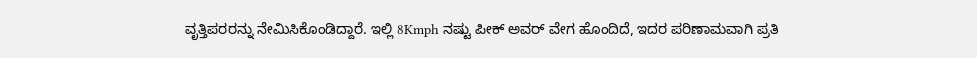ವೃತ್ತಿಪರರನ್ನು ನೇಮಿಸಿಕೊಂಡಿದ್ದಾರೆ. ಇಲ್ಲಿ 8Kmph ನಷ್ಟು ಪೀಕ್ ಅವರ್ ವೇಗ ಹೊಂದಿದೆ, ಇದರ ಪರಿಣಾಮವಾಗಿ ಪ್ರತಿ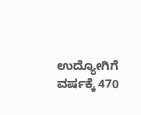ಉದ್ಯೋಗಿಗೆ ವರ್ಷಕ್ಕೆ 470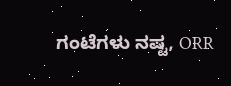ಗಂಟೆಗಳು ನಷ್ಟ, ORR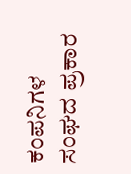ಕಂಪನಿಗಳ ಸಂಘದ ಪ್ರಕಾರ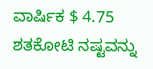ವಾರ್ಷಿಕ $ 4.75 ಶತಕೋಟಿ ನಷ್ಟವನ್ನು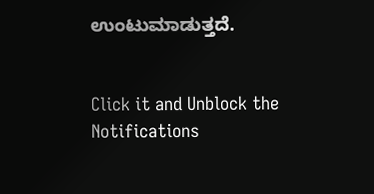ಉಂಟುಮಾಡುತ್ತದೆ.


Click it and Unblock the Notifications